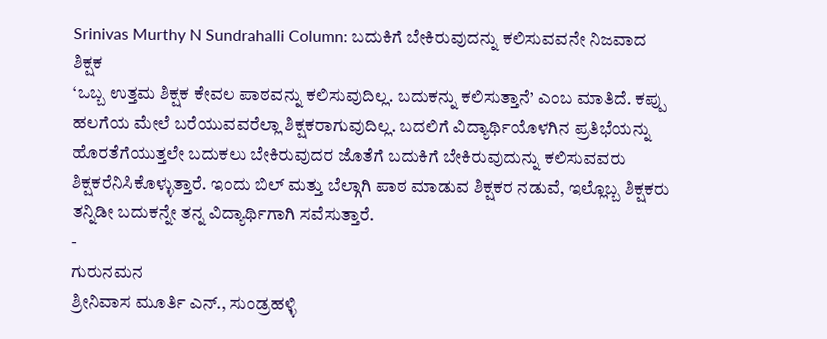Srinivas Murthy N Sundrahalli Column: ಬದುಕಿಗೆ ಬೇಕಿರುವುದನ್ನು ಕಲಿಸುವವನೇ ನಿಜವಾದ ಶಿಕ್ಷಕ
‘ಒಬ್ಬ ಉತ್ತಮ ಶಿಕ್ಷಕ ಕೇವಲ ಪಾಠವನ್ನು ಕಲಿಸುವುದಿಲ್ಲ. ಬದುಕನ್ನು ಕಲಿಸುತ್ತಾನೆ’ ಎಂಬ ಮಾತಿದೆ. ಕಪ್ಪು ಹಲಗೆಯ ಮೇಲೆ ಬರೆಯುವವರೆಲ್ಲಾ ಶಿಕ್ಷಕರಾಗುವುದಿಲ್ಲ. ಬದಲಿಗೆ ವಿದ್ಯಾರ್ಥಿಯೊಳಗಿನ ಪ್ರತಿಭೆಯನ್ನು ಹೊರತೆಗೆಯುತ್ತಲೇ ಬದುಕಲು ಬೇಕಿರುವುದರ ಜೊತೆಗೆ ಬದುಕಿಗೆ ಬೇಕಿರುವುದುನ್ನು ಕಲಿಸುವವರು ಶಿಕ್ಷಕರೆನಿಸಿಕೊಳ್ಳುತ್ತಾರೆ. ಇಂದು ಬಿಲ್ ಮತ್ತು ಬೆಲ್ಗಾಗಿ ಪಾಠ ಮಾಡುವ ಶಿಕ್ಷಕರ ನಡುವೆ, ಇಲ್ಲೊಬ್ಬ ಶಿಕ್ಷಕರು ತನ್ನಿಡೀ ಬದುಕನ್ನೇ ತನ್ನ ವಿದ್ಯಾರ್ಥಿಗಾಗಿ ಸವೆಸುತ್ತಾರೆ.
-
ಗುರುನಮನ
ಶ್ರೀನಿವಾಸ ಮೂರ್ತಿ ಎನ್., ಸುಂಡ್ರಹಳ್ಳಿ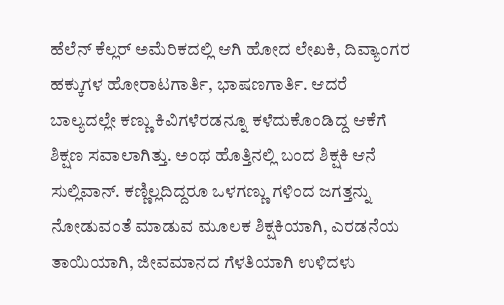ಹೆಲೆನ್ ಕೆಲ್ಲರ್ ಅಮೆರಿಕದಲ್ಲಿ ಆಗಿ ಹೋದ ಲೇಖಕಿ, ದಿವ್ಯಾಂಗರ ಹಕ್ಕುಗಳ ಹೋರಾಟಗಾರ್ತಿ, ಭಾಷಣಗಾರ್ತಿ. ಆದರೆ ಬಾಲ್ಯದಲ್ಲೇ ಕಣ್ಣು ಕಿವಿಗಳೆರಡನ್ನೂ ಕಳೆದುಕೊಂಡಿದ್ದ ಆಕೆಗೆ ಶಿಕ್ಷಣ ಸವಾಲಾಗಿತ್ತು. ಅಂಥ ಹೊತ್ತಿನಲ್ಲಿ ಬಂದ ಶಿಕ್ಷಕಿ ಆನೆ ಸುಲ್ಲಿವಾನ್. ಕಣ್ಣಿಲ್ಲದಿದ್ದರೂ ಒಳಗಣ್ಣು ಗಳಿಂದ ಜಗತ್ತನ್ನು ನೋಡುವಂತೆ ಮಾಡುವ ಮೂಲಕ ಶಿಕ್ಷಕಿಯಾಗಿ, ಎರಡನೆಯ ತಾಯಿಯಾಗಿ, ಜೀವಮಾನದ ಗೆಳತಿಯಾಗಿ ಉಳಿದಳು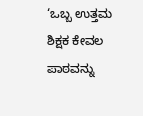‘ಒಬ್ಬ ಉತ್ತಮ ಶಿಕ್ಷಕ ಕೇವಲ ಪಾಠವನ್ನು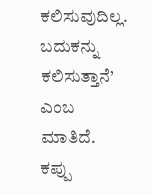ಕಲಿಸುವುದಿಲ್ಲ. ಬದುಕನ್ನು ಕಲಿಸುತ್ತಾನೆ’ ಎಂಬ ಮಾತಿದೆ. ಕಪ್ಪು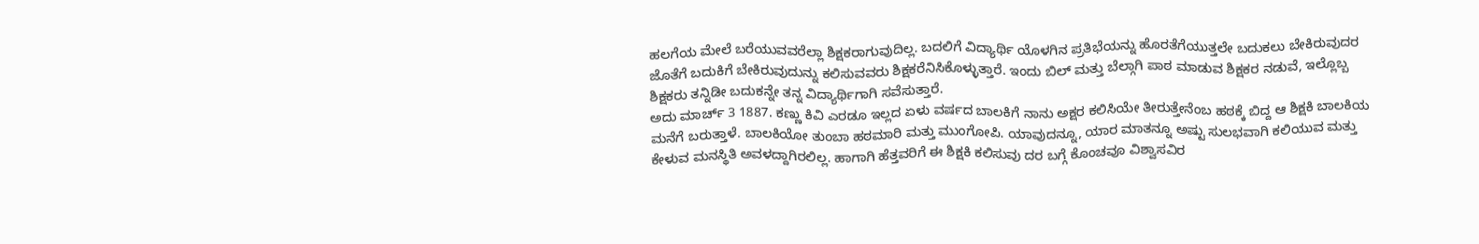ಹಲಗೆಯ ಮೇಲೆ ಬರೆಯುವವರೆಲ್ಲಾ ಶಿಕ್ಷಕರಾಗುವುದಿಲ್ಲ. ಬದಲಿಗೆ ವಿದ್ಯಾರ್ಥಿ ಯೊಳಗಿನ ಪ್ರತಿಭೆಯನ್ನು ಹೊರತೆಗೆಯುತ್ತಲೇ ಬದುಕಲು ಬೇಕಿರುವುದರ ಜೊತೆಗೆ ಬದುಕಿಗೆ ಬೇಕಿರುವುದುನ್ನು ಕಲಿಸುವವರು ಶಿಕ್ಷಕರೆನಿಸಿಕೊಳ್ಳುತ್ತಾರೆ. ಇಂದು ಬಿಲ್ ಮತ್ತು ಬೆಲ್ಗಾಗಿ ಪಾಠ ಮಾಡುವ ಶಿಕ್ಷಕರ ನಡುವೆ, ಇಲ್ಲೊಬ್ಬ ಶಿಕ್ಷಕರು ತನ್ನಿಡೀ ಬದುಕನ್ನೇ ತನ್ನ ವಿದ್ಯಾರ್ಥಿಗಾಗಿ ಸವೆಸುತ್ತಾರೆ.
ಅದು ಮಾರ್ಚ್ 3 1887. ಕಣ್ಣು ಕಿವಿ ಎರಡೂ ಇಲ್ಲದ ಏಳು ವರ್ಷದ ಬಾಲಕಿಗೆ ನಾನು ಅಕ್ಷರ ಕಲಿಸಿಯೇ ತೀರುತ್ತೇನೆಂಬ ಹಠಕ್ಕೆ ಬಿದ್ದ ಆ ಶಿಕ್ಷಕಿ ಬಾಲಕಿಯ ಮನೆಗೆ ಬರುತ್ತಾಳೆ. ಬಾಲಕಿಯೋ ತುಂಬಾ ಹಠಮಾರಿ ಮತ್ತು ಮುಂಗೋಪಿ. ಯಾವುದನ್ನೂ, ಯಾರ ಮಾತನ್ನೂ ಅಷ್ಟು ಸುಲಭವಾಗಿ ಕಲಿಯುವ ಮತ್ತು ಕೇಳುವ ಮನಸ್ಥಿತಿ ಅವಳದ್ದಾಗಿರಲಿಲ್ಲ. ಹಾಗಾಗಿ ಹೆತ್ತವರಿಗೆ ಈ ಶಿಕ್ಷಕಿ ಕಲಿಸುವು ದರ ಬಗ್ಗೆ ಕೊಂಚವೂ ವಿಶ್ವಾಸವಿರ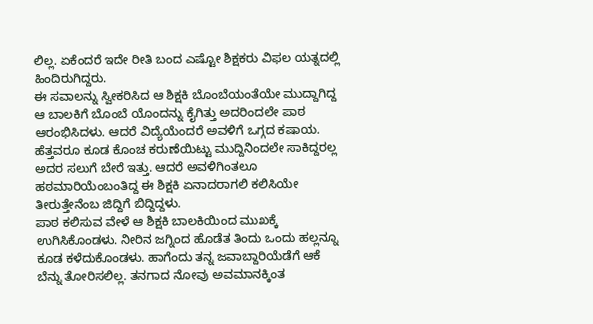ಲಿಲ್ಲ. ಏಕೆಂದರೆ ಇದೇ ರೀತಿ ಬಂದ ಎಷ್ಟೋ ಶಿಕ್ಷಕರು ವಿಫಲ ಯತ್ನದಲ್ಲಿ ಹಿಂದಿರುಗಿದ್ದರು.
ಈ ಸವಾಲನ್ನು ಸ್ವೀಕರಿಸಿದ ಆ ಶಿಕ್ಷಕಿ ಬೊಂಬೆಯಂತೆಯೇ ಮುದ್ದಾಗಿದ್ದ ಆ ಬಾಲಕಿಗೆ ಬೊಂಬೆ ಯೊಂದನ್ನು ಕೈಗಿತ್ತು ಅದರಿಂದಲೇ ಪಾಠ ಆರಂಭಿಸಿದಳು. ಆದರೆ ವಿದ್ಯೆಯೆಂದರೆ ಅವಳಿಗೆ ಒಗ್ಗದ ಕಷಾಯ. ಹೆತ್ತವರೂ ಕೂಡ ಕೊಂಚ ಕರುಣೆಯಿಟ್ಟು ಮುದ್ದಿನಿಂದಲೇ ಸಾಕಿದ್ದರಲ್ಲ ಅದರ ಸಲುಗೆ ಬೇರೆ ಇತ್ತು. ಆದರೆ ಅವಳಿಗಿಂತಲೂ ಹಠಮಾರಿಯೆಂಬಂತಿದ್ದ ಈ ಶಿಕ್ಷಕಿ ಏನಾದರಾಗಲಿ ಕಲಿಸಿಯೇ ತೀರುತ್ತೇನೆಂಬ ಜಿದ್ದಿಗೆ ಬಿದ್ದಿದ್ದಳು.
ಪಾಠ ಕಲಿಸುವ ವೇಳೆ ಆ ಶಿಕ್ಷಕಿ ಬಾಲಕಿಯಿಂದ ಮುಖಕ್ಕೆ ಉಗಿಸಿಕೊಂಡಳು. ನೀರಿನ ಜಗ್ನಿಂದ ಹೊಡೆತ ತಿಂದು ಒಂದು ಹಲ್ಲನ್ನೂ ಕೂಡ ಕಳೆದುಕೊಂಡಳು. ಹಾಗೆಂದು ತನ್ನ ಜವಾಬ್ದಾರಿಯೆಡೆಗೆ ಆಕೆ ಬೆನ್ನು ತೋರಿಸಲಿಲ್ಲ. ತನಗಾದ ನೋವು ಅವಮಾನಕ್ಕಿಂತ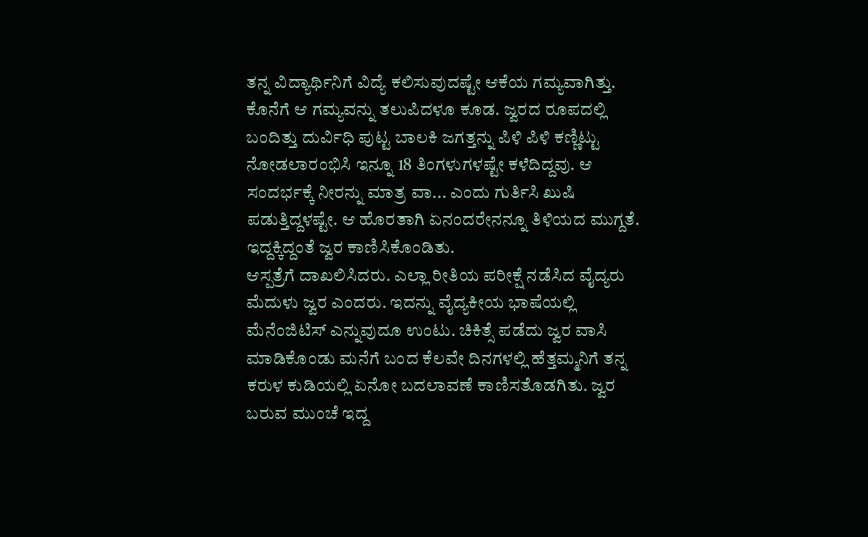ತನ್ನ ವಿದ್ಯಾರ್ಥಿನಿಗೆ ವಿದ್ಯೆ ಕಲಿಸುವುದಷ್ಟೇ ಆಕೆಯ ಗಮ್ಯವಾಗಿತ್ತು. ಕೊನೆಗೆ ಆ ಗಮ್ಯವನ್ನು ತಲುಪಿದಳೂ ಕೂಡ. ಜ್ವರದ ರೂಪದಲ್ಲಿ ಬಂದಿತ್ತು ದುರ್ವಿಧಿ ಪುಟ್ಟ ಬಾಲಕಿ ಜಗತ್ತನ್ನು ಪಿಳಿ ಪಿಳಿ ಕಣ್ಣಿಟ್ಟು ನೋಡಲಾರಂಭಿಸಿ ಇನ್ನೂ 18 ತಿಂಗಳುಗಳಷ್ಟೇ ಕಳೆದಿದ್ದವು. ಆ ಸಂದರ್ಭಕ್ಕೆ ನೀರನ್ನು ಮಾತ್ರ ವಾ... ಎಂದು ಗುರ್ತಿಸಿ ಖುಷಿ ಪಡುತ್ತಿದ್ದಳಷ್ಟೇ. ಆ ಹೊರತಾಗಿ ಏನಂದರೇನನ್ನೂ ತಿಳಿಯದ ಮುಗ್ದತೆ. ಇದ್ದಕ್ಕಿದ್ದಂತೆ ಜ್ವರ ಕಾಣಿಸಿಕೊಂಡಿತು.
ಆಸ್ಪತ್ರೆಗೆ ದಾಖಲಿಸಿದರು. ಎಲ್ಲಾ ರೀತಿಯ ಪರೀಕ್ಷೆ ನಡೆಸಿದ ವೈದ್ಯರು ಮೆದುಳು ಜ್ವರ ಎಂದರು. ಇದನ್ನು ವೈದ್ಯಕೀಯ ಭಾಷೆಯಲ್ಲಿ ಮೆನೆಂಜಿಟಿಸ್ ಎನ್ನುವುದೂ ಉಂಟು. ಚಿಕಿತ್ಸೆ ಪಡೆದು ಜ್ವರ ವಾಸಿ ಮಾಡಿಕೊಂಡು ಮನೆಗೆ ಬಂದ ಕೆಲವೇ ದಿನಗಳಲ್ಲಿ ಹೆತ್ತಮ್ಮನಿಗೆ ತನ್ನ ಕರುಳ ಕುಡಿಯಲ್ಲಿ ಏನೋ ಬದಲಾವಣೆ ಕಾಣಿಸತೊಡಗಿತು. ಜ್ವರ ಬರುವ ಮುಂಚೆ ಇದ್ದ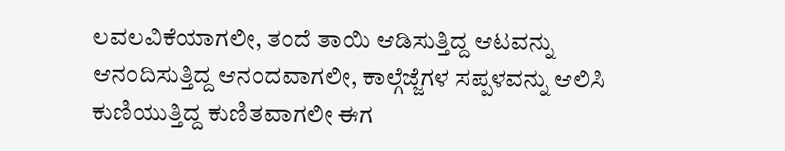ಲವಲವಿಕೆಯಾಗಲೀ, ತಂದೆ ತಾಯಿ ಆಡಿಸುತ್ತಿದ್ದ ಆಟವನ್ನು ಆನಂದಿಸುತ್ತಿದ್ದ ಆನಂದವಾಗಲೀ, ಕಾಲ್ಗೆಜ್ಜೆಗಳ ಸಪ್ಪಳವನ್ನು ಆಲಿಸಿ ಕುಣಿಯುತ್ತಿದ್ದ ಕುಣಿತವಾಗಲೀ ಈಗ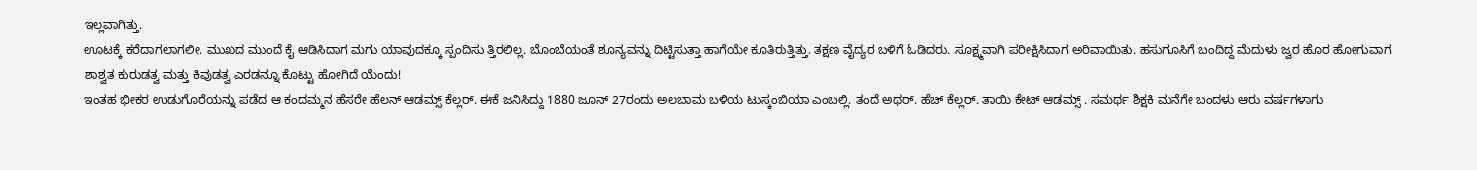ಇಲ್ಲವಾಗಿತ್ತು.
ಊಟಕ್ಕೆ ಕರೆದಾಗಲಾಗಲೀ. ಮುಖದ ಮುಂದೆ ಕೈ ಆಡಿಸಿದಾಗ ಮಗು ಯಾವುದಕ್ಕೂ ಸ್ಪಂದಿಸು ತ್ತಿರಲಿಲ್ಲ. ಬೊಂಬೆಯಂತೆ ಶೂನ್ಯವನ್ನು ದಿಟ್ಟಿಸುತ್ತಾ ಹಾಗೆಯೇ ಕೂತಿರುತ್ತಿತ್ತು. ತಕ್ಷಣ ವೈದ್ಯರ ಬಳಿಗೆ ಓಡಿದರು. ಸೂಕ್ಷ್ಮವಾಗಿ ಪರೀಕ್ಷಿಸಿದಾಗ ಅರಿವಾಯಿತು. ಹಸುಗೂಸಿಗೆ ಬಂದಿದ್ದ ಮೆದುಳು ಜ್ವರ ಹೊರ ಹೋಗುವಾಗ ಶಾಶ್ವತ ಕುರುಡತ್ವ ಮತ್ತು ಕಿವುಡತ್ವ ಎರಡನ್ನೂ ಕೊಟ್ಟು ಹೋಗಿದೆ ಯೆಂದು!
ಇಂತಹ ಭೀಕರ ಉಡುಗೊರೆಯನ್ನು ಪಡೆದ ಆ ಕಂದಮ್ಮನ ಹೆಸರೇ ಹೆಲನ್ ಆಡಮ್ಸ್ ಕೆಲ್ಲರ್. ಈಕೆ ಜನಿಸಿದ್ದು 1880 ಜೂನ್ 27ರಂದು ಅಲಬಾಮ ಬಳಿಯ ಟುಸ್ಕಂಬಿಯಾ ಎಂಬಲ್ಲಿ. ತಂದೆ ಅಥರ್. ಹೆಚ್ ಕೆಲ್ಲರ್. ತಾಯಿ ಕೇಟ್ ಆಡಮ್ಸ್ . ಸಮರ್ಥ ಶಿಕ್ಷಕಿ ಮನೆಗೇ ಬಂದಳು ಆರು ವರ್ಷಗಳಾಗು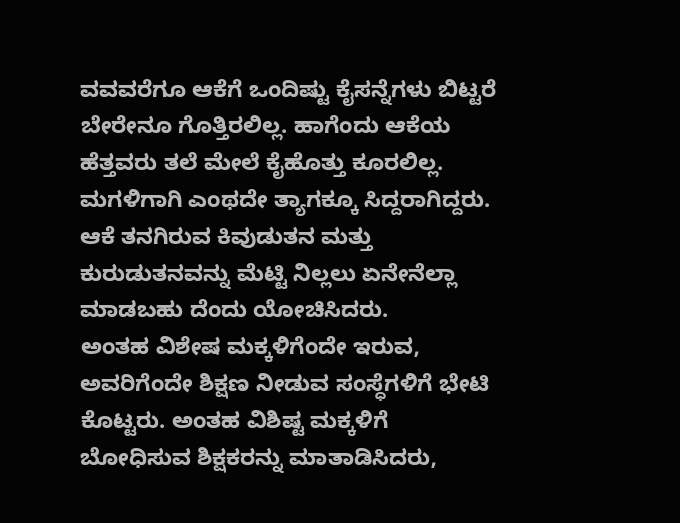ವವವರೆಗೂ ಆಕೆಗೆ ಒಂದಿಷ್ಟು ಕೈಸನ್ನೆಗಳು ಬಿಟ್ಟರೆ ಬೇರೇನೂ ಗೊತ್ತಿರಲಿಲ್ಲ. ಹಾಗೆಂದು ಆಕೆಯ ಹೆತ್ತವರು ತಲೆ ಮೇಲೆ ಕೈಹೊತ್ತು ಕೂರಲಿಲ್ಲ. ಮಗಳಿಗಾಗಿ ಎಂಥದೇ ತ್ಯಾಗಕ್ಕೂ ಸಿದ್ದರಾಗಿದ್ದರು. ಆಕೆ ತನಗಿರುವ ಕಿವುಡುತನ ಮತ್ತು ಕುರುಡುತನವನ್ನು ಮೆಟ್ಟಿ ನಿಲ್ಲಲು ಏನೇನೆಲ್ಲಾ ಮಾಡಬಹು ದೆಂದು ಯೋಚಿಸಿದರು.
ಅಂತಹ ವಿಶೇಷ ಮಕ್ಕಳಿಗೆಂದೇ ಇರುವ, ಅವರಿಗೆಂದೇ ಶಿಕ್ಷಣ ನೀಡುವ ಸಂಸ್ಧೆಗಳಿಗೆ ಭೇಟಿ ಕೊಟ್ಟರು. ಅಂತಹ ವಿಶಿಷ್ಟ ಮಕ್ಕಳಿಗೆ ಬೋಧಿಸುವ ಶಿಕ್ಷಕರನ್ನು ಮಾತಾಡಿಸಿದರು,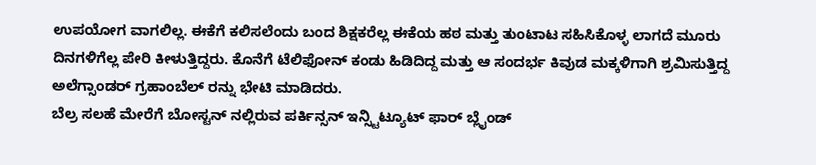ಉಪಯೋಗ ವಾಗಲಿಲ್ಲ. ಈಕೆಗೆ ಕಲಿಸಲೆಂದು ಬಂದ ಶಿಕ್ಷಕರೆಲ್ಲ ಈಕೆಯ ಹಠ ಮತ್ತು ತುಂಟಾಟ ಸಹಿಸಿಕೊಳ್ಳ ಲಾಗದೆ ಮೂರು ದಿನಗಳಿಗೆಲ್ಲ ಪೇರಿ ಕೀಳುತ್ತಿದ್ದರು. ಕೊನೆಗೆ ಟೆಲಿಫೋನ್ ಕಂಡು ಹಿಡಿದಿದ್ದ ಮತ್ತು ಆ ಸಂದರ್ಭ ಕಿವುಡ ಮಕ್ಕಳಿಗಾಗಿ ಶ್ರಮಿಸುತ್ತಿದ್ದ ಅಲೆಗ್ಸಾಂಡರ್ ಗ್ರಹಾಂಬೆಲ್ ರನ್ನು ಭೇಟಿ ಮಾಡಿದರು.
ಬೆಲ್ರ ಸಲಹೆ ಮೇರೆಗೆ ಬೋಸ್ಟನ್ ನಲ್ಲಿರುವ ಪರ್ಕಿನ್ಸನ್ ಇನ್ಸ್ಟಿಟ್ಯೂಟ್ ಫಾರ್ ಬ್ಲೈಂಡ್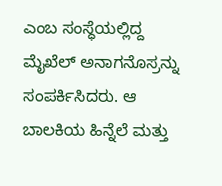ಎಂಬ ಸಂಸ್ಧೆಯಲ್ಲಿದ್ದ ಮೈಖೆಲ್ ಅನಾಗನೊಸ್ರನ್ನು ಸಂಪರ್ಕಿಸಿದರು. ಆ ಬಾಲಕಿಯ ಹಿನ್ನೆಲೆ ಮತ್ತು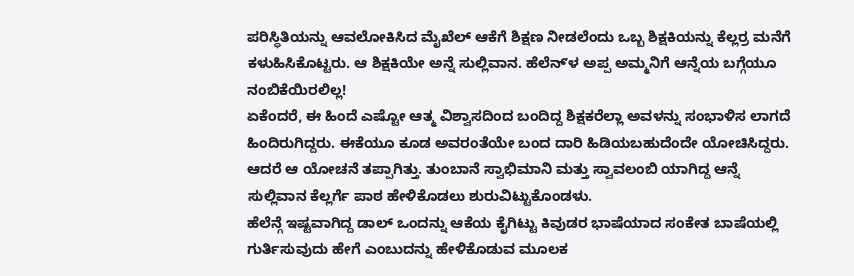ಪರಿಸ್ಧಿತಿಯನ್ನು ಆವಲೋಕಿಸಿದ ಮೈಖೆಲ್ ಆಕೆಗೆ ಶಿಕ್ಷಣ ನೀಡಲೆಂದು ಒಬ್ಬ ಶಿಕ್ಷಕಿಯನ್ನು ಕೆಲ್ಲರ್ರ ಮನೆಗೆ ಕಳುಹಿಸಿಕೊಟ್ಟರು. ಆ ಶಿಕ್ಷಕಿಯೇ ಅನ್ನೆ ಸುಲ್ಲಿವಾನ. ಹೆಲೆನ್ʼಳ ಅಪ್ಪ ಅಮ್ಮನಿಗೆ ಆನ್ನೆಯ ಬಗ್ಗೆಯೂ ನಂಬಿಕೆಯಿರಲಿಲ್ಲ!
ಏಕೆಂದರೆ, ಈ ಹಿಂದೆ ಎಷ್ಟೋ ಆತ್ಮ ವಿಶ್ವಾಸದಿಂದ ಬಂದಿದ್ದ ಶಿಕ್ಷಕರೆಲ್ಲಾ ಅವಳನ್ನು ಸಂಭಾಳಿಸ ಲಾಗದೆ ಹಿಂದಿರುಗಿದ್ದರು. ಈಕೆಯೂ ಕೂಡ ಅವರಂತೆಯೇ ಬಂದ ದಾರಿ ಹಿಡಿಯಬಹುದೆಂದೇ ಯೋಚಿಸಿದ್ದರು. ಆದರೆ ಆ ಯೋಚನೆ ತಪ್ಪಾಗಿತ್ತು. ತುಂಬಾನೆ ಸ್ವಾಭಿಮಾನಿ ಮತ್ತು ಸ್ವಾವಲಂಬಿ ಯಾಗಿದ್ದ ಆನ್ನೆ ಸುಲ್ಲಿವಾನ ಕೆಲ್ಲರ್ಗೆ ಪಾಠ ಹೇಳಿಕೊಡಲು ಶುರುವಿಟ್ಟುಕೊಂಡಳು.
ಹೆಲೆನ್ಗೆ ಇಷ್ಟವಾಗಿದ್ದ ಡಾಲ್ ಒಂದನ್ನು ಆಕೆಯ ಕೈಗಿಟ್ಟು ಕಿವುಡರ ಭಾಷೆಯಾದ ಸಂಕೇತ ಬಾಷೆಯಲ್ಲಿ ಗುರ್ತಿಸುವುದು ಹೇಗೆ ಎಂಬುದನ್ನು ಹೇಳಿಕೊಡುವ ಮೂಲಕ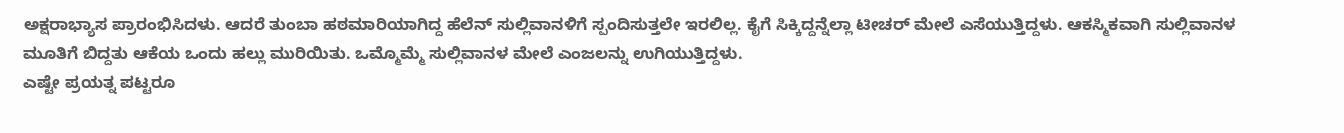ಅಕ್ಷರಾಭ್ಯಾಸ ಪ್ರಾರಂಭಿಸಿದಳು. ಆದರೆ ತುಂಬಾ ಹಠಮಾರಿಯಾಗಿದ್ದ ಹೆಲೆನ್ ಸುಲ್ಲಿವಾನಳಿಗೆ ಸ್ಪಂದಿಸುತ್ತಲೇ ಇರಲಿಲ್ಲ. ಕೈಗೆ ಸಿಕ್ಕಿದ್ದನ್ನೆಲ್ಲಾ ಟೀಚರ್ ಮೇಲೆ ಎಸೆಯುತ್ತಿದ್ದಳು. ಆಕಸ್ಮಿಕವಾಗಿ ಸುಲ್ಲಿವಾನಳ ಮೂತಿಗೆ ಬಿದ್ದತು ಆಕೆಯ ಒಂದು ಹಲ್ಲು ಮುರಿಯಿತು. ಒಮ್ಮೊಮ್ಮೆ ಸುಲ್ಲಿವಾನಳ ಮೇಲೆ ಎಂಜಲನ್ನು ಉಗಿಯುತ್ತಿದ್ದಳು.
ಎಷ್ಟೇ ಪ್ರಯತ್ನ ಪಟ್ಟರೂ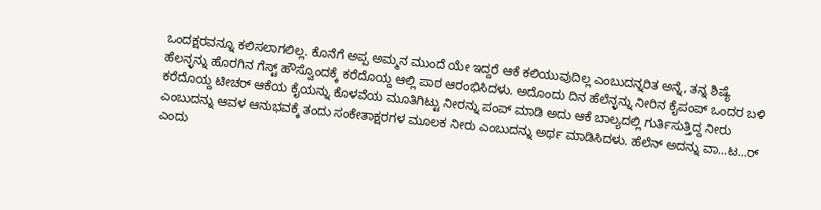ಒಂದಕ್ಷರವನ್ನೂ ಕಲಿಸಲಾಗಲಿಲ್ಲ. ಕೊನೆಗೆ ಅಪ್ಪ ಅಮ್ಮನ ಮುಂದೆ ಯೇ ಇದ್ದರೆ ಆಕೆ ಕಲಿಯುವುದಿಲ್ಲ ಎಂಬುದನ್ನರಿತ ಅನ್ನೆ, ತನ್ನ ಶಿಷ್ಯೆ ಹೆಲನ್ಳನ್ನು ಹೊರಗಿನ ಗೆಸ್ಟ್ ಹೌಸ್ವೊಂದಕ್ಕೆ ಕರೆದೊಯ್ದ ಆಲ್ಲಿ ಪಾಠ ಆರಂಭಿಸಿದಳು. ಅದೊಂದು ದಿನ ಹೆಲೆನ್ಳನ್ನು ನೀರಿನ ಕೈಪಂಪ್ ಒಂದರ ಬಳಿ ಕರೆದೊಯ್ದ ಟೀಚರ್ ಆಕೆಯ ಕೈಯನ್ನು ಕೊಳವೆಯ ಮೂತಿಗಿಟ್ಟು ನೀರನ್ನು ಪಂಪ್ ಮಾಡಿ ಅದು ಆಕೆ ಬಾಲ್ಯದಲ್ಲಿ ಗುರ್ತಿಸುತ್ತಿದ್ದ ನೀರು ಎಂಬುದನ್ನು ಆವಳ ಆನುಭವಕ್ಕೆ ತಂದು ಸಂಕೇತಾಕ್ಷರಗಳ ಮೂಲಕ ನೀರು ಎಂಬುದನ್ನು ಅರ್ಥ ಮಾಡಿಸಿದಳು. ಹೆಲೆನ್ ಅದನ್ನು ವಾ...ಟ...ರ್ ಎಂದು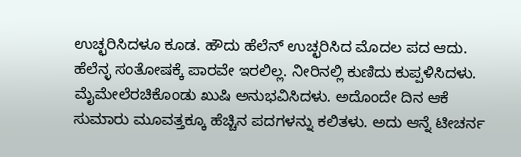ಉಚ್ಛರಿಸಿದಳೂ ಕೂಡ. ಹೌದು ಹೆಲೆನ್ ಉಚ್ಛರಿಸಿದ ಮೊದಲ ಪದ ಆದು. ಹೆಲೆನ್ಳ ಸಂತೋಷಕ್ಕೆ ಪಾರವೇ ಇರಲಿಲ್ಲ. ನೀರಿನಲ್ಲಿ ಕುಣಿದು ಕುಪ್ಪಳಿಸಿದಳು.
ಮೈಮೇಲೆರಚಿಕೊಂಡು ಖುಷಿ ಅನುಭವಿಸಿದಳು. ಅದೊಂದೇ ದಿನ ಆಕೆ ಸುಮಾರು ಮೂವತ್ತಕ್ಕೂ ಹೆಚ್ಚಿನ ಪದಗಳನ್ನು ಕಲಿತಳು. ಅದು ಆನ್ನೆ ಟೀಚರ್ನ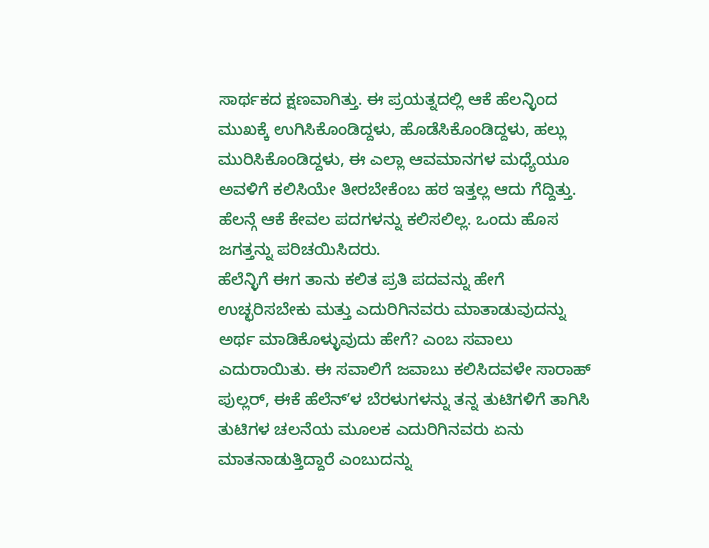ಸಾರ್ಥಕದ ಕ್ಷಣವಾಗಿತ್ತು. ಈ ಪ್ರಯತ್ನದಲ್ಲಿ ಆಕೆ ಹೆಲನ್ಳಿಂದ ಮುಖಕ್ಕೆ ಉಗಿಸಿಕೊಂಡಿದ್ದಳು, ಹೊಡೆಸಿಕೊಂಡಿದ್ದಳು, ಹಲ್ಲು ಮುರಿಸಿಕೊಂಡಿದ್ದಳು, ಈ ಎಲ್ಲಾ ಆವಮಾನಗಳ ಮಧ್ಯೆಯೂ ಅವಳಿಗೆ ಕಲಿಸಿಯೇ ತೀರಬೇಕೆಂಬ ಹಠ ಇತ್ತಲ್ಲ ಆದು ಗೆದ್ದಿತ್ತು. ಹೆಲನ್ಗೆ ಆಕೆ ಕೇವಲ ಪದಗಳನ್ನು ಕಲಿಸಲಿಲ್ಲ. ಒಂದು ಹೊಸ ಜಗತ್ತನ್ನು ಪರಿಚಯಿಸಿದರು.
ಹೆಲೆನ್ಳಿಗೆ ಈಗ ತಾನು ಕಲಿತ ಪ್ರತಿ ಪದವನ್ನು ಹೇಗೆ ಉಚ್ಛರಿಸಬೇಕು ಮತ್ತು ಎದುರಿಗಿನವರು ಮಾತಾಡುವುದನ್ನು ಅರ್ಥ ಮಾಡಿಕೊಳ್ಳುವುದು ಹೇಗೆ? ಎಂಬ ಸವಾಲು ಎದುರಾಯಿತು. ಈ ಸವಾಲಿಗೆ ಜವಾಬು ಕಲಿಸಿದವಳೇ ಸಾರಾಹ್ ಪುಲ್ಲರ್, ಈಕೆ ಹೆಲೆನ್ʼಳ ಬೆರಳುಗಳನ್ನು ತನ್ನ ತುಟಿಗಳಿಗೆ ತಾಗಿಸಿ ತುಟಿಗಳ ಚಲನೆಯ ಮೂಲಕ ಎದುರಿಗಿನವರು ಏನು ಮಾತನಾಡುತ್ತಿದ್ದಾರೆ ಎಂಬುದನ್ನು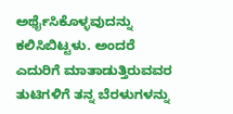ಅರ್ಥೈಸಿಕೊಳ್ಳವುದನ್ನು ಕಲಿಸಿಬಿಟ್ಟಳು. ಅಂದರೆ ಎದುರಿಗೆ ಮಾತಾಡುತ್ತಿರುವವರ ತುಟಿಗಳಿಗೆ ತನ್ನ ಬೆರಳುಗಳನ್ನು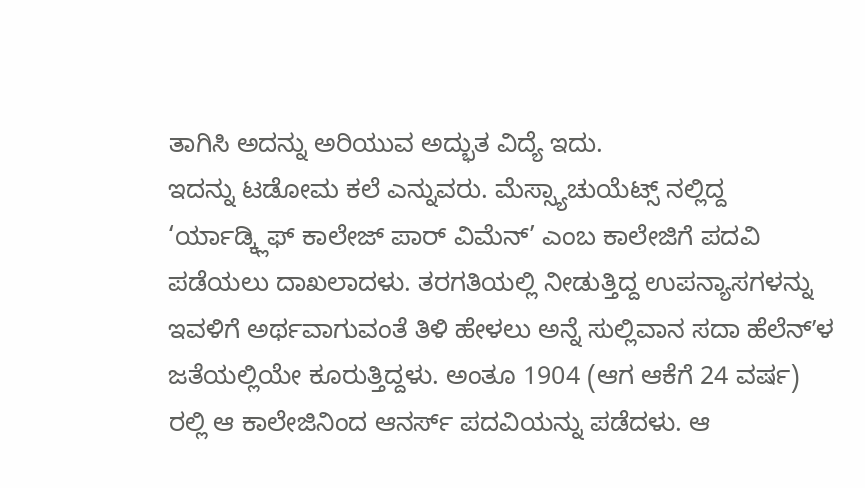ತಾಗಿಸಿ ಅದನ್ನು ಅರಿಯುವ ಅದ್ಭುತ ವಿದ್ಯೆ ಇದು.
ಇದನ್ನು ಟಡೋಮ ಕಲೆ ಎನ್ನುವರು. ಮೆಸ್ಸ್ಯಾಚುಯೆಟ್ಸ್ ನಲ್ಲಿದ್ದ ‘ರ್ಯಾಡ್ಕ್ಲಿಫ್ ಕಾಲೇಜ್ ಪಾರ್ ವಿಮೆನ್’ ಎಂಬ ಕಾಲೇಜಿಗೆ ಪದವಿ ಪಡೆಯಲು ದಾಖಲಾದಳು. ತರಗತಿಯಲ್ಲಿ ನೀಡುತ್ತಿದ್ದ ಉಪನ್ಯಾಸಗಳನ್ನು ಇವಳಿಗೆ ಅರ್ಥವಾಗುವಂತೆ ತಿಳಿ ಹೇಳಲು ಅನ್ನೆ ಸುಲ್ಲಿವಾನ ಸದಾ ಹೆಲೆನ್ʼಳ ಜತೆಯಲ್ಲಿಯೇ ಕೂರುತ್ತಿದ್ದಳು. ಅಂತೂ 1904 (ಆಗ ಆಕೆಗೆ 24 ವರ್ಷ) ರಲ್ಲಿ ಆ ಕಾಲೇಜಿನಿಂದ ಆನರ್ಸ್ ಪದವಿಯನ್ನು ಪಡೆದಳು. ಆ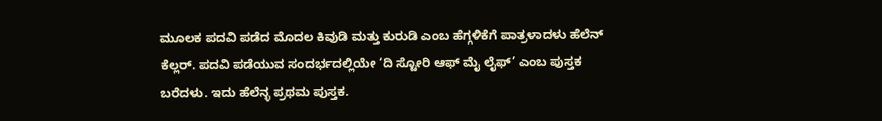ಮೂಲಕ ಪದವಿ ಪಡೆದ ಮೊದಲ ಕಿವುಡಿ ಮತ್ತು ಕುರುಡಿ ಎಂಬ ಹೆಗ್ಗಳಿಕೆಗೆ ಪಾತ್ರಳಾದಳು ಹೆಲೆನ್ ಕೆಲ್ಲರ್. ಪದವಿ ಪಡೆಯುವ ಸಂದರ್ಭದಲ್ಲಿಯೇ ‘ದಿ ಸ್ಟೋರಿ ಆಫ್ ಮೈ ಲೈಫ್’ ಎಂಬ ಪುಸ್ತಕ ಬರೆದಳು. ಇದು ಹೆಲೆನ್ಳ ಪ್ರಥಮ ಪುಸ್ತಕ.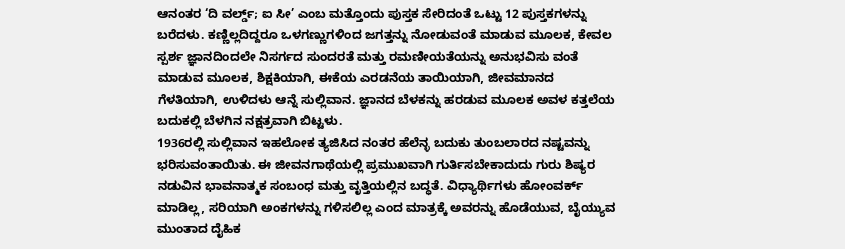ಆನಂತರ ‘ದಿ ವರ್ಲ್ಡ್; ಐ ಸೀ’ ಎಂಬ ಮತ್ತೊಂದು ಪುಸ್ತಕ ಸೇರಿದಂತೆ ಒಟ್ಟು 12 ಪುಸ್ತಕಗಳನ್ನು ಬರೆದಳು. ಕಣ್ಣಿಲ್ಲದಿದ್ದರೂ ಒಳಗಣ್ಣುಗಳಿಂದ ಜಗತ್ತನ್ನು ನೋಡುವಂತೆ ಮಾಡುವ ಮೂಲಕ, ಕೇವಲ ಸ್ಪರ್ಶ ಜ್ಞಾನದಿಂದಲೇ ನಿಸರ್ಗದ ಸುಂದರತೆ ಮತ್ತು ರಮಣೀಯತೆಯನ್ನು ಅನುಭವಿಸು ವಂತೆ ಮಾಡುವ ಮೂಲಕ, ಶಿಕ್ಷಕಿಯಾಗಿ, ಈಕೆಯ ಎರಡನೆಯ ತಾಯಿಯಾಗಿ, ಜೀವಮಾನದ ಗೆಳತಿಯಾಗಿ, ಉಳಿದಳು ಆನ್ನೆ ಸುಲ್ಲಿವಾನ. ಜ್ಞಾನದ ಬೆಳಕನ್ನು ಹರಡುವ ಮೂಲಕ ಅವಳ ಕತ್ತಲೆಯ ಬದುಕಲ್ಲಿ ಬೆಳಗಿನ ನಕ್ಷತ್ರವಾಗಿ ಬಿಟ್ಟಳು.
1936ರಲ್ಲಿ ಸುಲ್ಲಿವಾನ ಇಹಲೋಕ ತ್ಯಜಿಸಿದ ನಂತರ ಹೆಲೆನ್ಳ ಬದುಕು ತುಂಬಲಾರದ ನಷ್ಟವನ್ನು ಭರಿಸುವಂತಾಯಿತು. ಈ ಜೀವನಗಾಥೆಯಲ್ಲಿ ಪ್ರಮುಖವಾಗಿ ಗುರ್ತಿಸಬೇಕಾದುದು ಗುರು ಶಿಷ್ಯರ ನಡುವಿನ ಭಾವನಾತ್ಮಕ ಸಂಬಂಧ ಮತ್ತು ವೃತ್ತಿಯಲ್ಲಿನ ಬದ್ಧತೆ. ವಿಧ್ಯಾರ್ಥಿಗಳು ಹೋಂವರ್ಕ್ ಮಾಡಿಲ್ಲ, ಸರಿಯಾಗಿ ಅಂಕಗಳನ್ನು ಗಳಿಸಲಿಲ್ಲ ಎಂದ ಮಾತ್ರಕ್ಕೆ ಅವರನ್ನು ಹೊಡೆಯುವ, ಬೈಯ್ಯುವ ಮುಂತಾದ ದೈಹಿಕ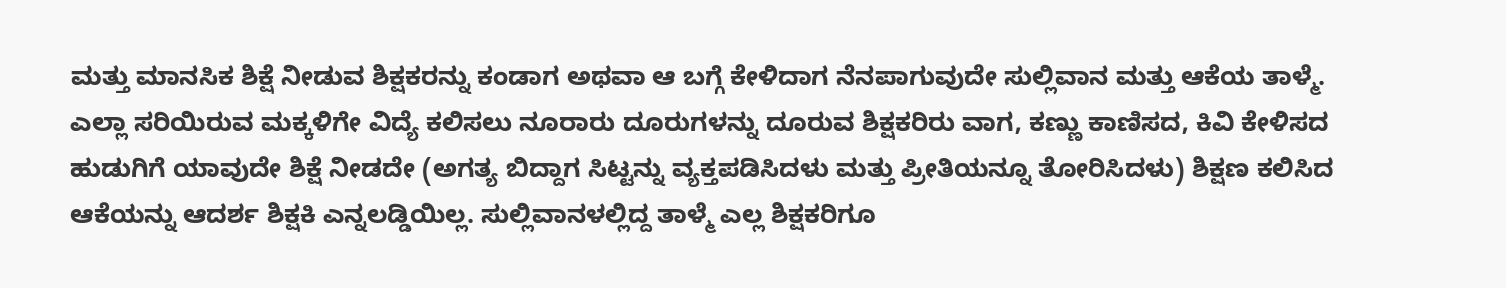ಮತ್ತು ಮಾನಸಿಕ ಶಿಕ್ಷೆ ನೀಡುವ ಶಿಕ್ಷಕರನ್ನು ಕಂಡಾಗ ಅಥವಾ ಆ ಬಗ್ಗೆ ಕೇಳಿದಾಗ ನೆನಪಾಗುವುದೇ ಸುಲ್ಲಿವಾನ ಮತ್ತು ಆಕೆಯ ತಾಳ್ಮೆ.
ಎಲ್ಲಾ ಸರಿಯಿರುವ ಮಕ್ಕಳಿಗೇ ವಿದ್ಯೆ ಕಲಿಸಲು ನೂರಾರು ದೂರುಗಳನ್ನು ದೂರುವ ಶಿಕ್ಷಕರಿರು ವಾಗ, ಕಣ್ಣು ಕಾಣಿಸದ, ಕಿವಿ ಕೇಳಿಸದ ಹುಡುಗಿಗೆ ಯಾವುದೇ ಶಿಕ್ಷೆ ನೀಡದೇ (ಅಗತ್ಯ ಬಿದ್ದಾಗ ಸಿಟ್ಟನ್ನು ವ್ಯಕ್ತಪಡಿಸಿದಳು ಮತ್ತು ಪ್ರೀತಿಯನ್ನೂ ತೋರಿಸಿದಳು) ಶಿಕ್ಷಣ ಕಲಿಸಿದ ಆಕೆಯನ್ನು ಆದರ್ಶ ಶಿಕ್ಷಕಿ ಎನ್ನಲಡ್ಡಿಯಿಲ್ಲ. ಸುಲ್ಲಿವಾನಳಲ್ಲಿದ್ದ ತಾಳ್ಮೆ ಎಲ್ಲ ಶಿಕ್ಷಕರಿಗೂ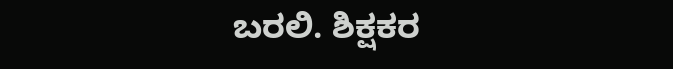ಬರಲಿ. ಶಿಕ್ಷಕರ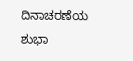ದಿನಾಚರಣೆಯ ಶುಭಾ